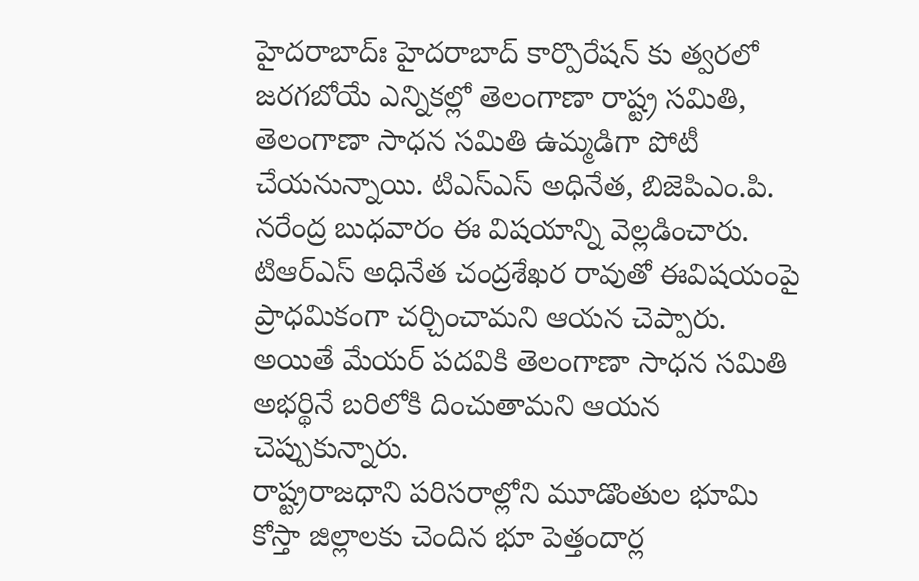హైదరాబాద్ః హైదరాబాద్ కార్పొరేషన్ కు త్వరలో జరగబోయే ఎన్నికల్లో తెలంగాణా రాష్ట్ర సమితి, తెలంగాణా సాధన సమితి ఉమ్మడిగా పోటీ చేయనున్నాయి. టిఎస్ఎస్ అధినేత, బిజెపిఎం.పి. నరేంద్ర బుధవారం ఈ విషయాన్ని వెల్లడించారు. టిఆర్ఎస్ అధినేత చంద్రశేఖర రావుతో ఈవిషయంపై ప్రాధమికంగా చర్చించామని ఆయన చెప్పారు. అయితే మేయర్ పదవికి తెలంగాణా సాధన సమితి అభర్థినే బరిలోకి దించుతామని ఆయన చెప్పుకున్నారు.
రాష్ట్రరాజధాని పరిసరాల్లోని మూడొంతుల భూమి కోస్తా జిల్లాలకు చెందిన భూ పెత్తందార్ల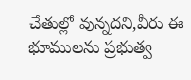చేతుల్లో వున్నదని,వీరు ఈ భూములను ప్రభుత్వ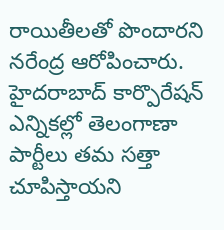రాయితీలతో పొందారని నరేంద్ర ఆరోపించారు. హైదరాబాద్ కార్పొరేషన్ ఎన్నికల్లో తెలంగాణా పార్టీలు తమ సత్తా చూపిస్తాయని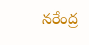నరేంద్ర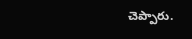చెప్పారు.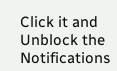Click it and Unblock the Notifications